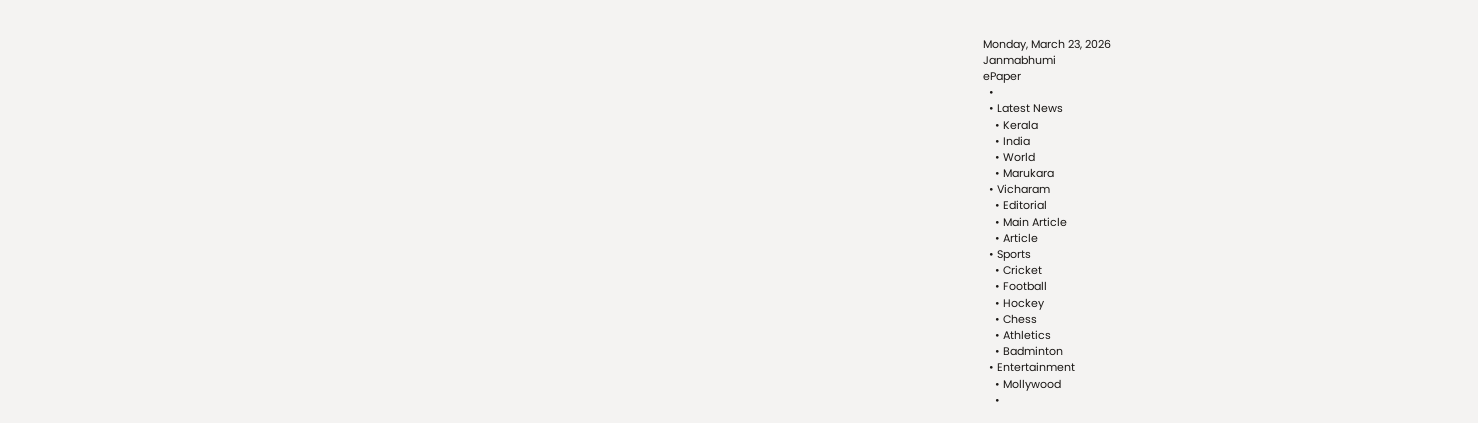Monday, March 23, 2026
Janmabhumi
ePaper
  •
  • Latest News
    • Kerala
    • India
    • World
    • Marukara
  • Vicharam
    • Editorial
    • Main Article
    • Article
  • Sports
    • Cricket
    • Football
    • Hockey
    • Chess
    • Athletics
    • Badminton
  • Entertainment
    • Mollywood
    •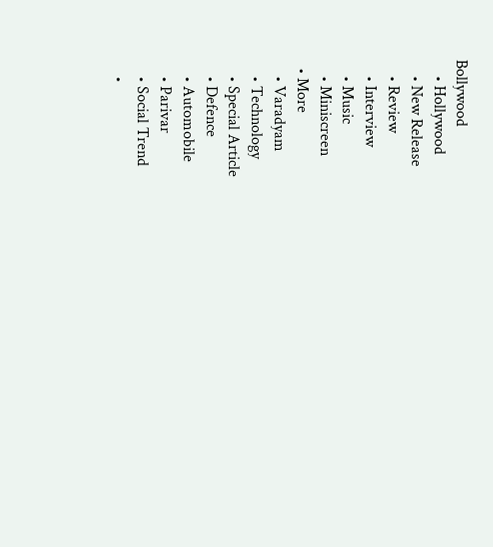Bollywood
    • Hollywood
    • New Release
    • Review
    • Interview
    • Music
    • Miniscreen
  • More
    • Varadyam
    • Technology
    • Special Article
    • Defence
    • Automobile
    • Parivar
    • Social Trend
    •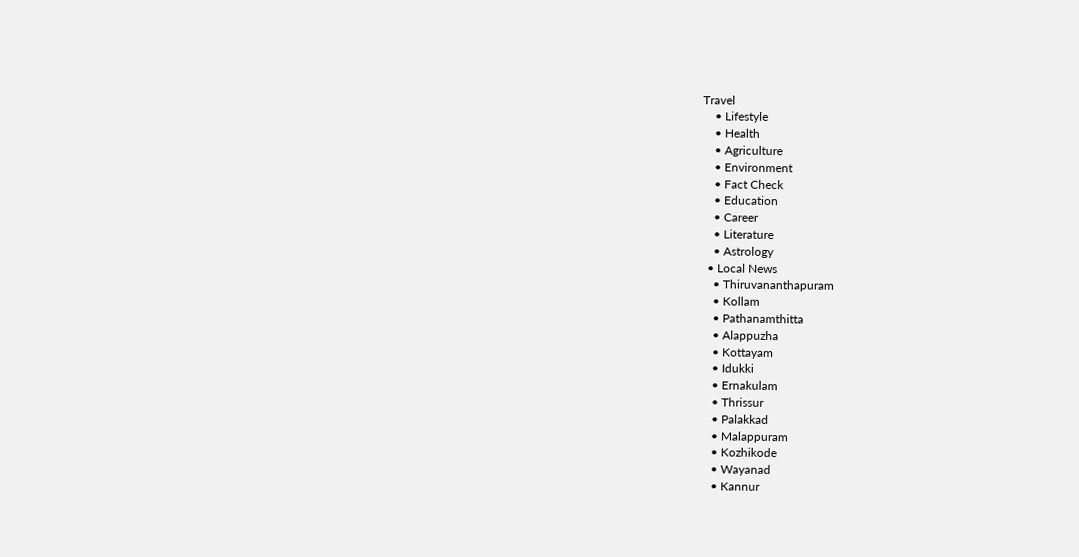Travel
    • Lifestyle
    • Health
    • Agriculture
    • Environment
    • Fact Check
    • Education
    • Career
    • Literature
    • Astrology
  • Local News
    • Thiruvananthapuram
    • Kollam
    • Pathanamthitta
    • Alappuzha
    • Kottayam
    • Idukki
    • Ernakulam
    • Thrissur
    • Palakkad
    • Malappuram
    • Kozhikode
    • Wayanad
    • Kannur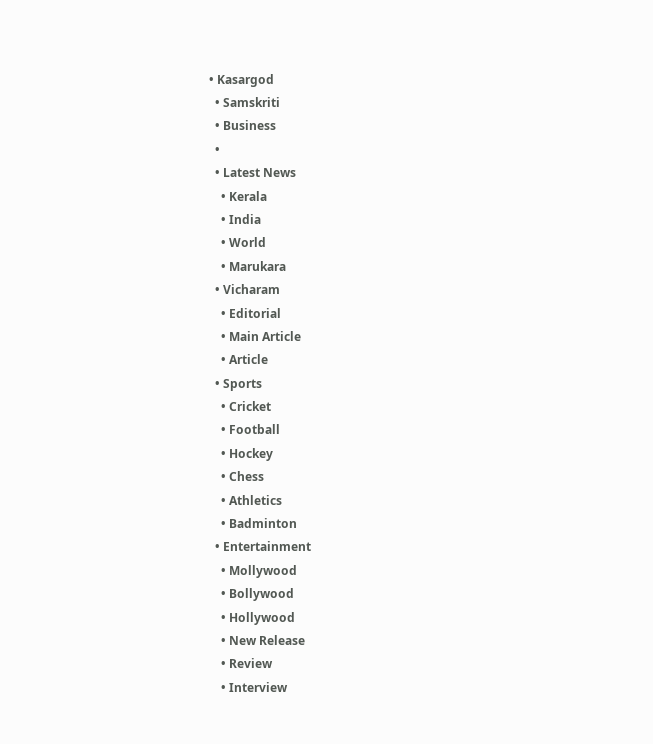• Kasargod
  • Samskriti
  • Business
  •
  • Latest News
    • Kerala
    • India
    • World
    • Marukara
  • Vicharam
    • Editorial
    • Main Article
    • Article
  • Sports
    • Cricket
    • Football
    • Hockey
    • Chess
    • Athletics
    • Badminton
  • Entertainment
    • Mollywood
    • Bollywood
    • Hollywood
    • New Release
    • Review
    • Interview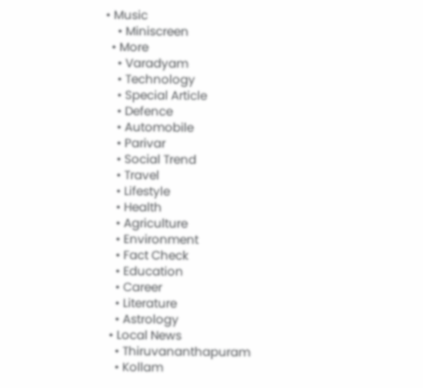• Music
    • Miniscreen
  • More
    • Varadyam
    • Technology
    • Special Article
    • Defence
    • Automobile
    • Parivar
    • Social Trend
    • Travel
    • Lifestyle
    • Health
    • Agriculture
    • Environment
    • Fact Check
    • Education
    • Career
    • Literature
    • Astrology
  • Local News
    • Thiruvananthapuram
    • Kollam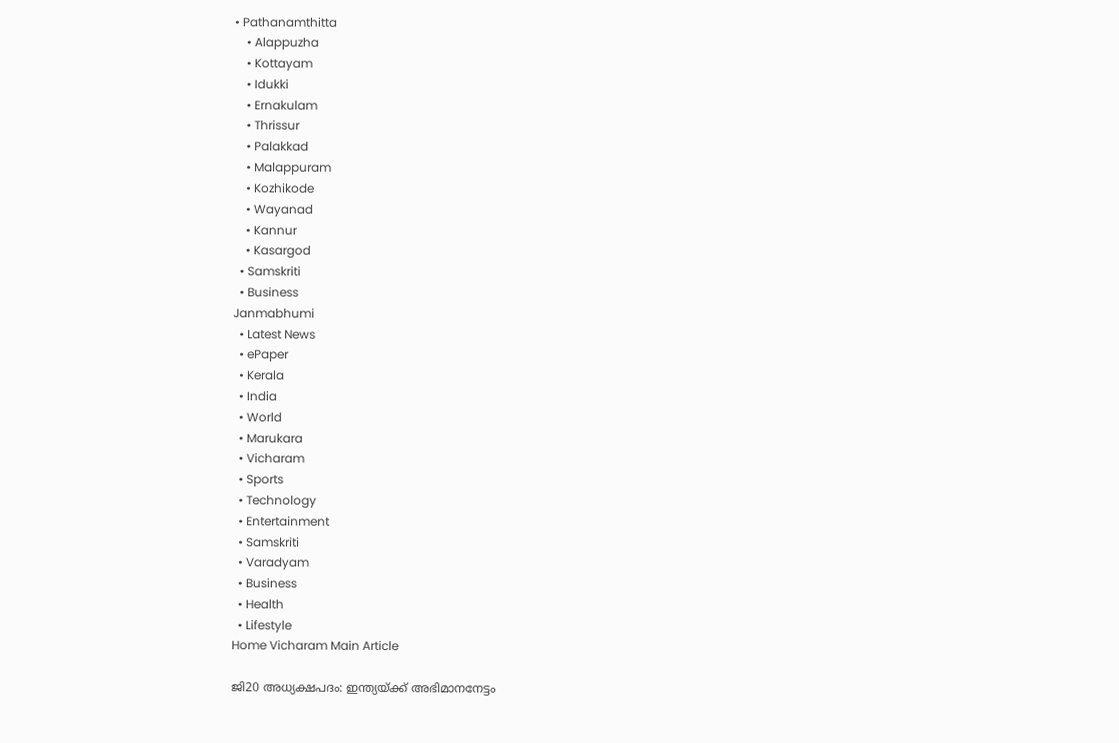• Pathanamthitta
    • Alappuzha
    • Kottayam
    • Idukki
    • Ernakulam
    • Thrissur
    • Palakkad
    • Malappuram
    • Kozhikode
    • Wayanad
    • Kannur
    • Kasargod
  • Samskriti
  • Business
Janmabhumi
  • Latest News
  • ePaper
  • Kerala
  • India
  • World
  • Marukara
  • Vicharam
  • Sports
  • Technology
  • Entertainment
  • Samskriti
  • Varadyam
  • Business
  • Health
  • Lifestyle
Home Vicharam Main Article

ജി20 അധ്യക്ഷപദം: ഇന്ത്യയ്‌ക്ക് അഭിമാനനേട്ടം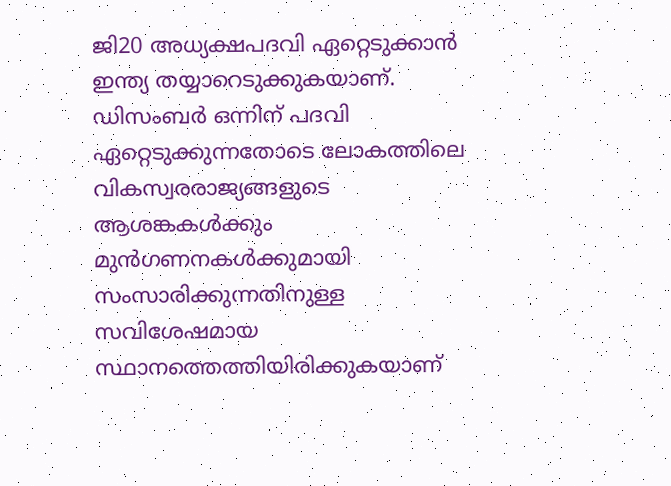ജി20 അധ്യക്ഷപദവി ഏറ്റെടുക്കാന്‍ ഇന്ത്യ തയ്യാറെടുക്കുകയാണ്. ഡിസംബര്‍ ഒന്നിന് പദവി ഏറ്റെടുക്കുന്നതോടെ ലോകത്തിലെ വികസ്വരരാജ്യങ്ങളുടെ ആശങ്കകള്‍ക്കും മുന്‍ഗണനകള്‍ക്കുമായി സംസാരിക്കുന്നതിനുള്ള സവിശേഷമായ സ്ഥാനത്തെത്തിയിരിക്കുകയാണ്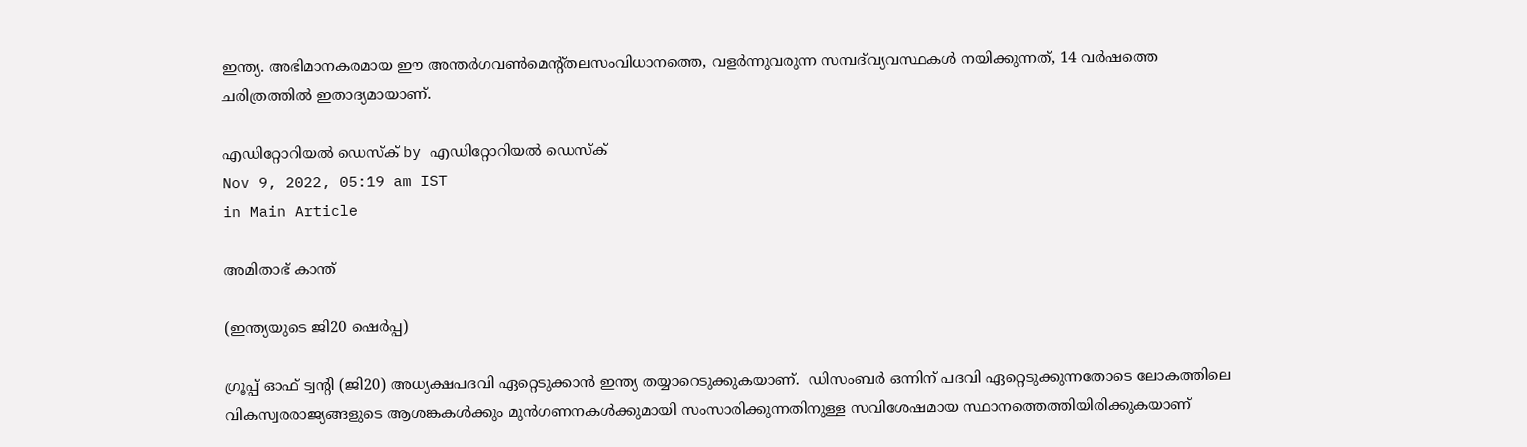ഇന്ത്യ. അഭിമാനകരമായ ഈ അന്തര്‍ഗവണ്‍മെന്റ്തലസംവിധാനത്തെ, വളര്‍ന്നുവരുന്ന സമ്പദ്‌വ്യവസ്ഥകള്‍ നയിക്കുന്നത്, 14 വര്‍ഷത്തെ ചരിത്രത്തില്‍ ഇതാദ്യമായാണ്.

എഡിറ്റോറിയൽ ഡെസ്ക് by എഡിറ്റോറിയൽ ഡെസ്ക്
Nov 9, 2022, 05:19 am IST
in Main Article

അമിതാഭ് കാന്ത്

(ഇന്ത്യയുടെ ജി20 ഷെര്‍പ്പ)

ഗ്രൂപ്പ് ഓഫ് ട്വന്റി (ജി20) അധ്യക്ഷപദവി ഏറ്റെടുക്കാന്‍ ഇന്ത്യ തയ്യാറെടുക്കുകയാണ്.  ഡിസംബര്‍ ഒന്നിന് പദവി ഏറ്റെടുക്കുന്നതോടെ ലോകത്തിലെ വികസ്വരരാജ്യങ്ങളുടെ ആശങ്കകള്‍ക്കും മുന്‍ഗണനകള്‍ക്കുമായി സംസാരിക്കുന്നതിനുള്ള സവിശേഷമായ സ്ഥാനത്തെത്തിയിരിക്കുകയാണ്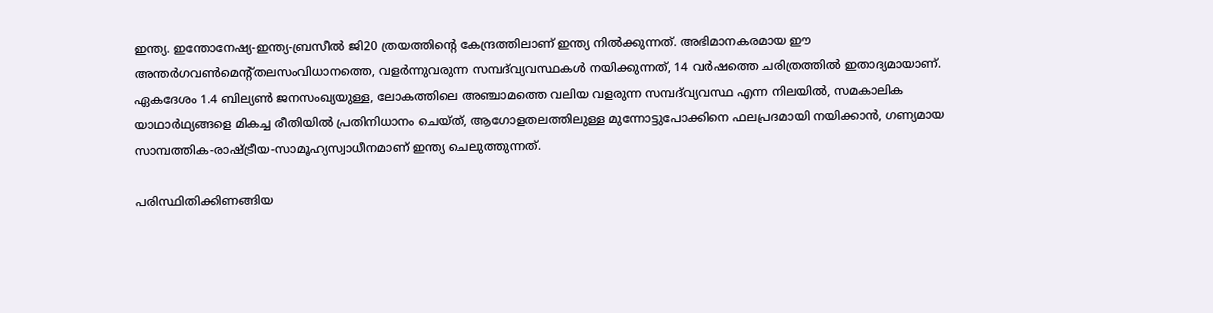ഇന്ത്യ. ഇന്തോനേഷ്യ-ഇന്ത്യ-ബ്രസീല്‍ ജി20 ത്രയത്തിന്റെ കേന്ദ്രത്തിലാണ് ഇന്ത്യ നില്‍ക്കുന്നത്. അഭിമാനകരമായ ഈ അന്തര്‍ഗവണ്‍മെന്റ്തലസംവിധാനത്തെ, വളര്‍ന്നുവരുന്ന സമ്പദ്‌വ്യവസ്ഥകള്‍ നയിക്കുന്നത്, 14 വര്‍ഷത്തെ ചരിത്രത്തില്‍ ഇതാദ്യമായാണ്. ഏകദേശം 1.4 ബില്യണ്‍ ജനസംഖ്യയുള്ള, ലോകത്തിലെ അഞ്ചാമത്തെ വലിയ വളരുന്ന സമ്പദ്‌വ്യവസ്ഥ എന്ന നിലയില്‍, സമകാലിക യാഥാര്‍ഥ്യങ്ങളെ മികച്ച രീതിയില്‍ പ്രതിനിധാനം ചെയ്ത്, ആഗോളതലത്തിലുള്ള മുന്നോട്ടുപോക്കിനെ ഫലപ്രദമായി നയിക്കാന്‍, ഗണ്യമായ സാമ്പത്തിക-രാഷ്‌ട്രീയ-സാമൂഹ്യസ്വാധീനമാണ് ഇന്ത്യ ചെലുത്തുന്നത്.

പരിസ്ഥിതിക്കിണങ്ങിയ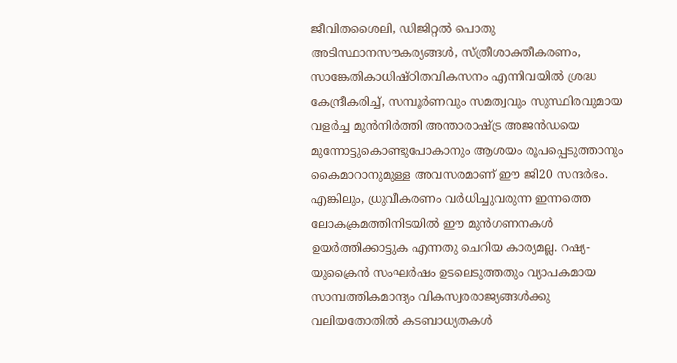ജീവിതശൈലി, ഡിജിറ്റല്‍ പൊതു അടിസ്ഥാനസൗകര്യങ്ങള്‍, സ്ത്രീശാക്തീകരണം, സാങ്കേതികാധിഷ്ഠിതവികസനം എന്നിവയില്‍ ശ്രദ്ധ കേന്ദ്രീകരിച്ച്, സമ്പൂര്‍ണവും സമത്വവും സുസ്ഥിരവുമായ വളര്‍ച്ച മുന്‍നിര്‍ത്തി അന്താരാഷ്‌ട്ര അജന്‍ഡയെ മുന്നോട്ടുകൊണ്ടുപോകാനും ആശയം രൂപപ്പെടുത്താനും കൈമാറാനുമുള്ള അവസരമാണ് ഈ ജി20 സന്ദര്‍ഭം. എങ്കിലും, ധ്രുവീകരണം വര്‍ധിച്ചുവരുന്ന ഇന്നത്തെ ലോകക്രമത്തിനിടയില്‍ ഈ മുന്‍ഗണനകള്‍ ഉയര്‍ത്തിക്കാട്ടുക എന്നതു ചെറിയ കാര്യമല്ല. റഷ്യ-യുക്രൈന്‍ സംഘര്‍ഷം ഉടലെടുത്തതും വ്യാപകമായ സാമ്പത്തികമാന്ദ്യം വികസ്വരരാജ്യങ്ങള്‍ക്കു വലിയതോതില്‍ കടബാധ്യതകള്‍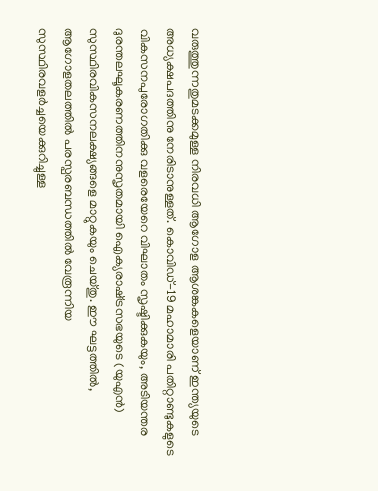വരുത്തുന്നതുമടക്കമുള്ള നിരവധി ആഗോള ആശങ്കകളെയാണ് ഇന്ത്യയുടെ അധ്യക്ഷപദത്തിനു നേരിടാനുള്ളത്. കൊവിഡ്-19 മഹാമാരി പതിറ്റാണ്ടുകളുടെ വികസനപുരോഗതിക്കു വളരെയേറെ വിഘാതം സൃഷ്ടിക്കുകയും, അടിയന്തര ദുരന്തലഘൂകരണത്തിനനുസൃതമായി ഐക്യരാഷ്‌ട്രസഭയുടെ (യുഎന്‍) സുസ്ഥിരവികസനലക്ഷ്യങ്ങളെ മാറ്റുകയും ചെയ്തു. ഈ ഘട്ടത്തില്‍, ആഗോളതലത്തില്‍ പരസ്പരബന്ധത്തില്‍ വേരൂന്നിയ സുസ്ഥിരവളര്‍ച്ചയെക്കുറിച്ചുള്ള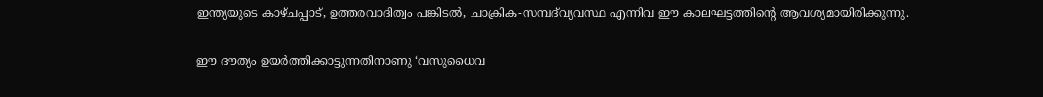ഇന്ത്യയുടെ കാഴ്ചപ്പാട്, ഉത്തരവാദിത്വം പങ്കിടല്‍, ചാക്രിക-സമ്പദ്‌വ്യവസ്ഥ എന്നിവ ഈ കാലഘട്ടത്തിന്റെ ആവശ്യമായിരിക്കുന്നു.

ഈ ദൗത്യം ഉയര്‍ത്തിക്കാട്ടുന്നതിനാണു ‘വസുധൈവ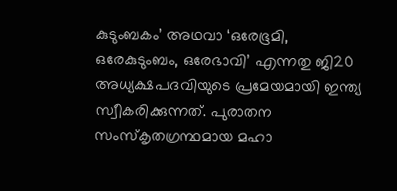കുടുംബകം’ അഥവാ ‘ഒരേഭൂമി, ഒരേകുടുംബം, ഒരേഭാവി’ എന്നതു ജി20 അധ്യക്ഷപദവിയുടെ പ്രമേയമായി ഇന്ത്യ സ്വീകരിക്കുന്നത്. പുരാതന സംസ്‌കൃതഗ്രന്ഥമായ മഹാ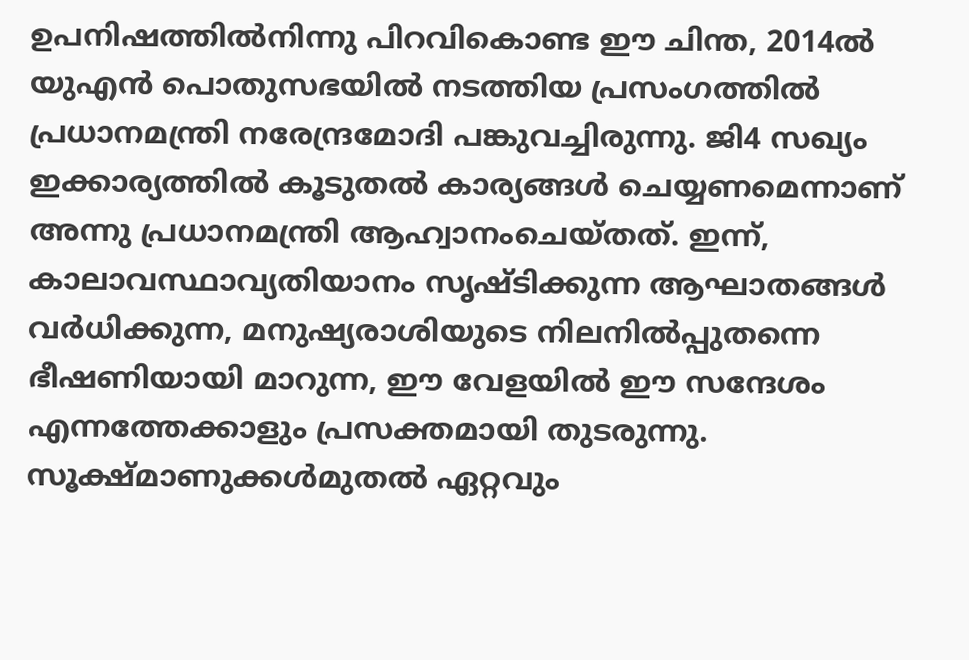ഉപനിഷത്തില്‍നിന്നു പിറവികൊണ്ട ഈ ചിന്ത, 2014ല്‍ യുഎന്‍ പൊതുസഭയില്‍ നടത്തിയ പ്രസംഗത്തില്‍ പ്രധാനമന്ത്രി നരേന്ദ്രമോദി പങ്കുവച്ചിരുന്നു. ജി4 സഖ്യം ഇക്കാര്യത്തില്‍ കൂടുതല്‍ കാര്യങ്ങള്‍ ചെയ്യണമെന്നാണ് അന്നു പ്രധാനമന്ത്രി ആഹ്വാനംചെയ്തത്. ഇന്ന്, കാലാവസ്ഥാവ്യതിയാനം സൃഷ്ടിക്കുന്ന ആഘാതങ്ങള്‍ വര്‍ധിക്കുന്ന, മനുഷ്യരാശിയുടെ നിലനില്‍പ്പുതന്നെ ഭീഷണിയായി മാറുന്ന, ഈ വേളയില്‍ ഈ സന്ദേശം എന്നത്തേക്കാളും പ്രസക്തമായി തുടരുന്നു. സൂക്ഷ്മാണുക്കള്‍മുതല്‍ ഏറ്റവും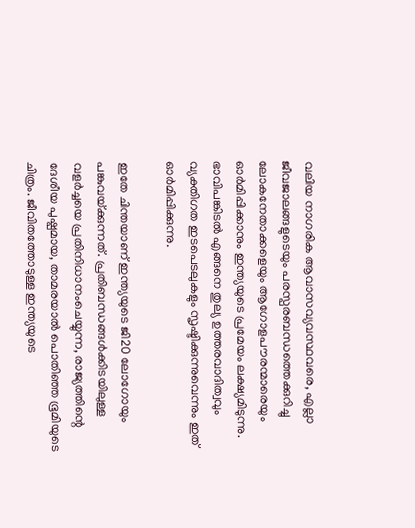വലിയ നാഗരിക ആവാസവ്യവസ്ഥവരെ, എല്ലാ ജീവജാലങ്ങളുടെയും പരസ്പരബന്ധത്തെക്കുറിച്ചു ലോകനേതാക്കളെയും ആഗോളപൗരന്മാരെയും ഓര്‍മിപ്പിക്കാനും ഇന്ത്യയുടെ പ്രമേയം ലക്ഷ്യമിടുന്നു. ഭാവിപങ്കിടല്‍ എങ്ങനെ തുല്യ ഉത്തരവാദിത്വവും വ്യക്തിഗത ഇടപെടലുകളും സൃഷ്ടിക്കുന്നുവെന്നും ഇത് ഓര്‍മിപ്പിക്കുന്നു.

ഇതേ ചിന്തയാണ് ഇന്ത്യയുടെ ജി20 ലോഗോയും പങ്കുവയ്‌ക്കുന്നത്. പ്രതിബന്ധങ്ങള്‍ക്കിടയിലുള്ള വളര്‍ച്ചയെ പ്രതിനിധാനംചെയ്യുന്ന, രാജ്യത്തിന്റെ ദേശീയ പുഷ്പമായ, താമരയാല്‍ പൊതിഞ്ഞ ഭൂമിയുടെ ചിത്രം. ജീവിതത്തോടുള്ള ഇന്ത്യയുടെ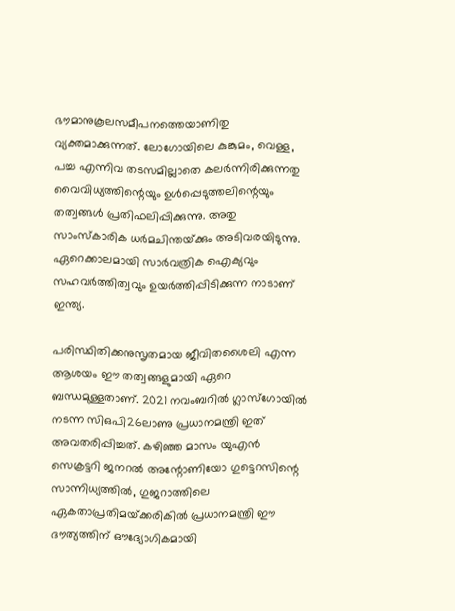ഭൗമാനുകൂലസമീപനത്തെയാണിതു വ്യക്തമാക്കുന്നത്. ലോഗോയിലെ കുങ്കുമം, വെള്ള, പച്ച എന്നിവ തടസമില്ലാതെ കലര്‍ന്നിരിക്കുന്നതു വൈവിധ്യത്തിന്റെയും ഉള്‍പ്പെടുത്തലിന്റെയും തത്വങ്ങള്‍ പ്രതിഫലിപ്പിക്കുന്നു. അതു സാംസ്‌കാരിക ധര്‍മചിന്തയ്‌ക്കും അടിവരയിടുന്നു. ഏറെക്കാലമായി സാര്‍വത്രിക ഐക്യവും സഹവര്‍ത്തിത്വവും ഉയര്‍ത്തിപ്പിടിക്കുന്ന നാടാണ് ഇന്ത്യ.

പരിസ്ഥിതിക്കനുസൃതമായ ജീവിതശൈലി എന്ന ആശയം ഈ തത്വങ്ങളുമായി ഏറെ ബന്ധമുള്ളതാണ്. 2021 നവംബറില്‍ ഗ്ലാസ്‌ഗോയില്‍ നടന്ന സിഒപി26ലാണു പ്രധാനമന്ത്രി ഇത് അവതരിപ്പിച്ചത്. കഴിഞ്ഞ മാസം യുഎന്‍ സെക്രട്ടറി ജനറല്‍ അന്റോണിയോ ഗുട്ടെറസിന്റെ  സാന്നിധ്യത്തില്‍, ഗുജറാത്തിലെ ഏകതാപ്രതിമയ്‌ക്കരികില്‍ പ്രധാനമന്ത്രി ഈ ദൗത്യത്തിന് ഔദ്യോഗികമായി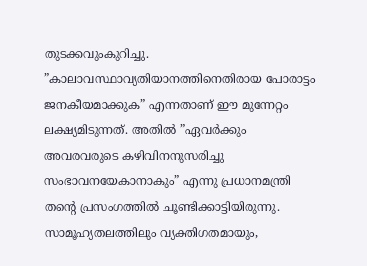തുടക്കവുംകുറിച്ചു. ”കാലാവസ്ഥാവ്യതിയാനത്തിനെതിരായ പോരാട്ടം ജനകീയമാക്കുക” എന്നതാണ് ഈ മുന്നേറ്റം ലക്ഷ്യമിടുന്നത്. അതില്‍ ”ഏവര്‍ക്കും അവരവരുടെ കഴിവിനനുസരിച്ചു സംഭാവനയേകാനാകും” എന്നു പ്രധാനമന്ത്രി തന്റെ പ്രസംഗത്തില്‍ ചൂണ്ടിക്കാട്ടിയിരുന്നു. സാമൂഹ്യതലത്തിലും വ്യക്തിഗതമായും,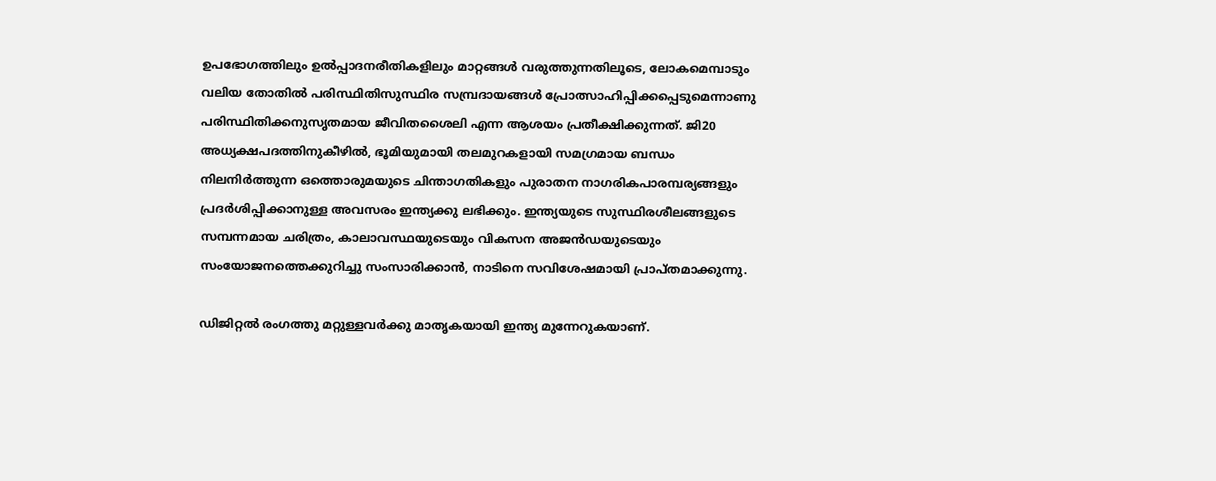ഉപഭോഗത്തിലും ഉല്‍പ്പാദനരീതികളിലും മാറ്റങ്ങള്‍ വരുത്തുന്നതിലൂടെ, ലോകമെമ്പാടും വലിയ തോതില്‍ പരിസ്ഥിതിസുസ്ഥിര സമ്പ്രദായങ്ങള്‍ പ്രോത്സാഹിപ്പിക്കപ്പെടുമെന്നാണു പരിസ്ഥിതിക്കനുസൃതമായ ജീവിതശൈലി എന്ന ആശയം പ്രതീക്ഷിക്കുന്നത്. ജി20 അധ്യക്ഷപദത്തിനുകീഴില്‍, ഭൂമിയുമായി തലമുറകളായി സമഗ്രമായ ബന്ധം നിലനിര്‍ത്തുന്ന ഒത്തൊരുമയുടെ ചിന്താഗതികളും പുരാതന നാഗരികപാരമ്പര്യങ്ങളും പ്രദര്‍ശിപ്പിക്കാനുള്ള അവസരം ഇന്ത്യക്കു ലഭിക്കും. ഇന്ത്യയുടെ സുസ്ഥിരശീലങ്ങളുടെ സമ്പന്നമായ ചരിത്രം, കാലാവസ്ഥയുടെയും വികസന അജന്‍ഡയുടെയും സംയോജനത്തെക്കുറിച്ചു സംസാരിക്കാന്‍, നാടിനെ സവിശേഷമായി പ്രാപ്തമാക്കുന്നു.

ഡിജിറ്റല്‍ രംഗത്തു മറ്റുള്ളവര്‍ക്കു മാതൃകയായി ഇന്ത്യ മുന്നേറുകയാണ്.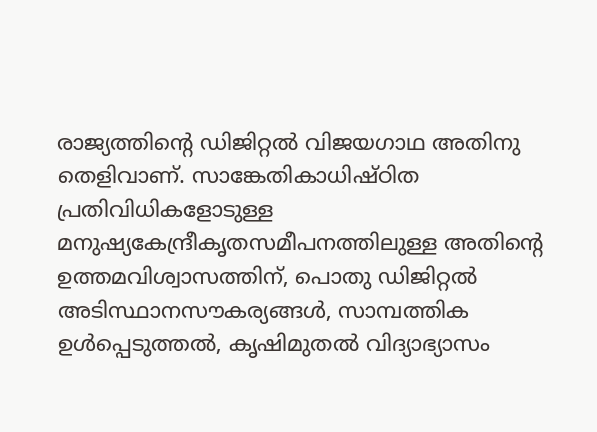രാജ്യത്തിന്റെ ഡിജിറ്റല്‍ വിജയഗാഥ അതിനു തെളിവാണ്. സാങ്കേതികാധിഷ്ഠിത പ്രതിവിധികളോടുള്ള മനുഷ്യകേന്ദ്രീകൃതസമീപനത്തിലുള്ള അതിന്റെ ഉത്തമവിശ്വാസത്തിന്, പൊതു ഡിജിറ്റല്‍ അടിസ്ഥാനസൗകര്യങ്ങള്‍, സാമ്പത്തിക ഉള്‍പ്പെടുത്തല്‍, കൃഷിമുതല്‍ വിദ്യാഭ്യാസം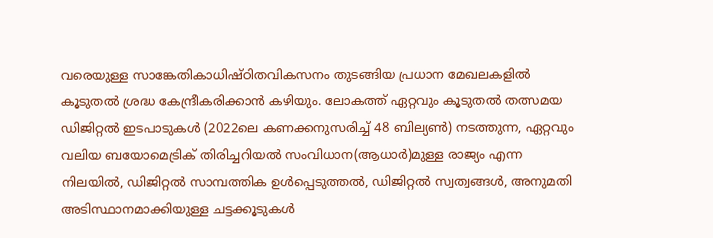വരെയുള്ള സാങ്കേതികാധിഷ്ഠിതവികസനം തുടങ്ങിയ പ്രധാന മേഖലകളില്‍ കൂടുതല്‍ ശ്രദ്ധ കേന്ദ്രീകരിക്കാന്‍ കഴിയും. ലോകത്ത് ഏറ്റവും കൂടുതല്‍ തത്സമയ ഡിജിറ്റല്‍ ഇടപാടുകള്‍ (2022ലെ കണക്കനുസരിച്ച് 48 ബില്യണ്‍) നടത്തുന്ന, ഏറ്റവും വലിയ ബയോമെട്രിക് തിരിച്ചറിയല്‍ സംവിധാന(ആധാര്‍)മുള്ള രാജ്യം എന്ന നിലയില്‍, ഡിജിറ്റല്‍ സാമ്പത്തിക ഉള്‍പ്പെടുത്തല്‍, ഡിജിറ്റല്‍ സ്വത്വങ്ങള്‍, അനുമതി അടിസ്ഥാനമാക്കിയുള്ള ചട്ടക്കൂടുകള്‍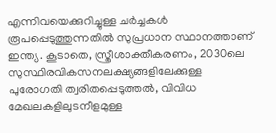എന്നിവയെക്കുറിച്ചുള്ള ചര്‍ച്ചകള്‍ രൂപപ്പെടുത്തുന്നതില്‍ സുപ്രധാന സ്ഥാനത്താണ് ഇന്ത്യ. കൂടാതെ, സ്ത്രീശാക്തീകരണം, 2030ലെ സുസ്ഥിരവികസനലക്ഷ്യങ്ങളിലേക്കുള്ള പുരോഗതി ത്വരിതപ്പെടുത്തല്‍, വിവിധ മേഖലകളിലുടനീളമുള്ള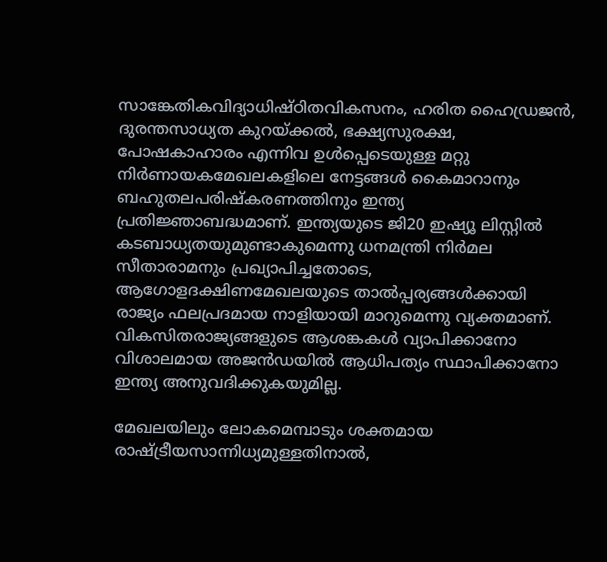സാങ്കേതികവിദ്യാധിഷ്ഠിതവികസനം, ഹരിത ഹൈഡ്രജന്‍, ദുരന്തസാധ്യത കുറയ്‌ക്കല്‍, ഭക്ഷ്യസുരക്ഷ, പോഷകാഹാരം എന്നിവ ഉള്‍പ്പെടെയുള്ള മറ്റു നിര്‍ണായകമേഖലകളിലെ നേട്ടങ്ങള്‍ കൈമാറാനും ബഹുതലപരിഷ്‌കരണത്തിനും ഇന്ത്യ പ്രതിജ്ഞാബദ്ധമാണ്. ഇന്ത്യയുടെ ജി20 ഇഷ്യൂ ലിസ്റ്റില്‍ കടബാധ്യതയുമുണ്ടാകുമെന്നു ധനമന്ത്രി നിര്‍മല സീതാരാമനും പ്രഖ്യാപിച്ചതോടെ, ആഗോളദക്ഷിണമേഖലയുടെ താല്‍പ്പര്യങ്ങള്‍ക്കായി രാജ്യം ഫലപ്രദമായ നാളിയായി മാറുമെന്നു വ്യക്തമാണ്. വികസിതരാജ്യങ്ങളുടെ ആശങ്കകള്‍ വ്യാപിക്കാനോ വിശാലമായ അജന്‍ഡയില്‍ ആധിപത്യം സ്ഥാപിക്കാനോ ഇന്ത്യ അനുവദിക്കുകയുമില്ല.

മേഖലയിലും ലോകമെമ്പാടും ശക്തമായ രാഷ്‌ട്രീയസാന്നിധ്യമുള്ളതിനാല്‍,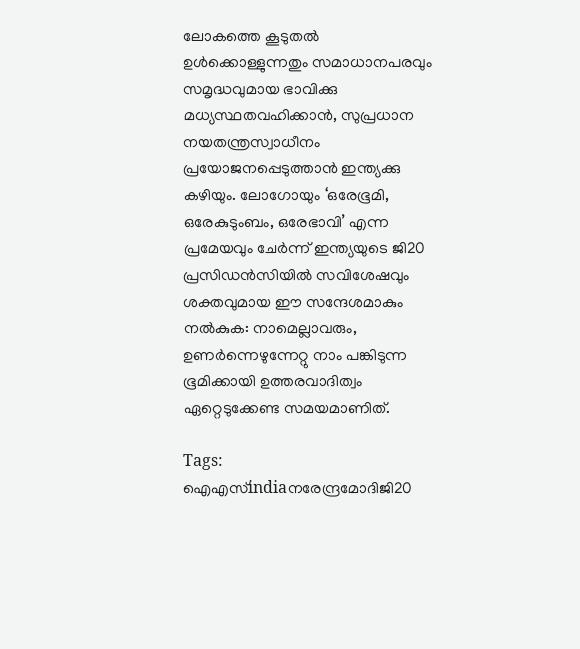ലോകത്തെ കൂടുതല്‍ ഉള്‍ക്കൊള്ളുന്നതും സമാധാനപരവും സമൃദ്ധവുമായ ഭാവിക്കു മധ്യസ്ഥതവഹിക്കാന്‍, സുപ്രധാന നയതന്ത്രസ്വാധീനം പ്രയോജനപ്പെടുത്താന്‍ ഇന്ത്യക്കു കഴിയും. ലോഗോയും ‘ഒരേഭൂമി, ഒരേകുടുംബം, ഒരേഭാവി’ എന്ന പ്രമേയവും ചേര്‍ന്ന് ഇന്ത്യയുടെ ജി20 പ്രസിഡന്‍സിയില്‍ സവിശേഷവും ശക്തവുമായ ഈ സന്ദേശമാകും നല്‍കുക: നാമെല്ലാവരും, ഉണര്‍ന്നെഴുന്നേറ്റു നാം പങ്കിടുന്ന ഭൂമിക്കായി ഉത്തരവാദിത്വം ഏറ്റെടുക്കേണ്ട സമയമാണിത്.

Tags: ഐഎസ്indiaനരേന്ദ്രമോദിജി20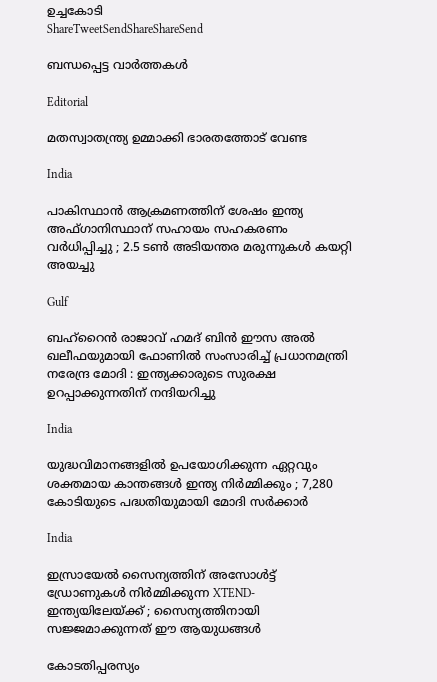ഉച്ചകോടി
ShareTweetSendShareShareSend

ബന്ധപ്പെട്ട വാര്‍ത്തകള്‍

Editorial

മതസ്വാതന്ത്ര്യ ഉമ്മാക്കി ഭാരതത്തോട് വേണ്ട

India

പാകിസ്ഥാൻ ആക്രമണത്തിന് ശേഷം ഇന്ത്യ അഫ്ഗാനിസ്ഥാന് സഹായം സഹകരണം വർധിപ്പിച്ചു ; 2.5 ടൺ അടിയന്തര മരുന്നുകൾ കയറ്റി അയച്ചു

Gulf

ബഹ്‌റൈൻ രാജാവ് ഹമദ് ബിൻ ഈസ അൽ ഖലീഫയുമായി ഫോണിൽ സംസാരിച്ച് പ്രധാനമന്ത്രി നരേന്ദ്ര മോദി : ഇന്ത്യക്കാരുടെ സുരക്ഷ ഉറപ്പാക്കുന്നതിന് നന്ദിയറിച്ചു

India

യുദ്ധവിമാനങ്ങളിൽ ഉപയോഗിക്കുന്ന ഏറ്റവും ശക്തമായ കാന്തങ്ങൾ ഇന്ത്യ നിർമ്മിക്കും ; 7,280 കോടിയുടെ പദ്ധതിയുമായി മോദി സർക്കാർ

India

ഇസ്രായേൽ സൈന്യത്തിന് അസോൾട്ട് ഡ്രോണുകൾ നിർമ്മിക്കുന്ന XTEND- ഇന്ത്യയിലേയ്‌ക്ക് ; സൈന്യത്തിനായി സജ്ജമാക്കുന്നത് ഈ ആയുധങ്ങൾ

കോടതിപ്പരസ്യം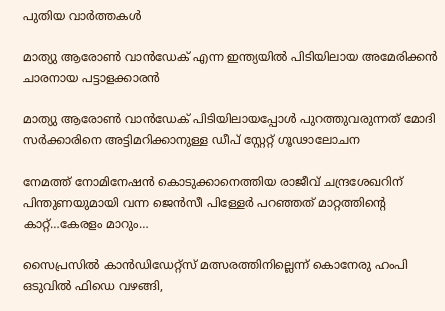പുതിയ വാര്‍ത്തകള്‍

മാത്യു ആരോണ്‍ വാന്‍ഡേക് എന്ന ഇന്ത്യയില്‍ പിടിയിലായ അമേരിക്കന്‍ ചാരനായ പട്ടാളക്കാരന്‍

മാത്യു ആരോണ്‍ വാന്‍ഡേക് പിടിയിലായപ്പോള്‍ പുറത്തുവരുന്നത് മോദി സര്‍ക്കാരിനെ അട്ടിമറിക്കാനുള്ള ഡീപ് സ്റ്റേറ്റ് ഗൂഢാലോചന

നേമത്ത് നോമിനേഷന്‍ കൊടുക്കാനെത്തിയ രാജീവ് ചന്ദ്രശേഖറിന് പിന്തുണയുമായി വന്ന ജെന്‍സീ പിള്ളേര്‍ പറഞ്ഞത് മാറ്റത്തിന്റെ കാറ്റ്…കേരളം മാറും…

സൈപ്രസില്‍ കാന്‍ഡിഡേറ്റ്സ് മത്സരത്തിനില്ലെന്ന് കൊനേരു ഹംപി ഒടുവില്‍ ഫിഡെ വഴങ്ങി,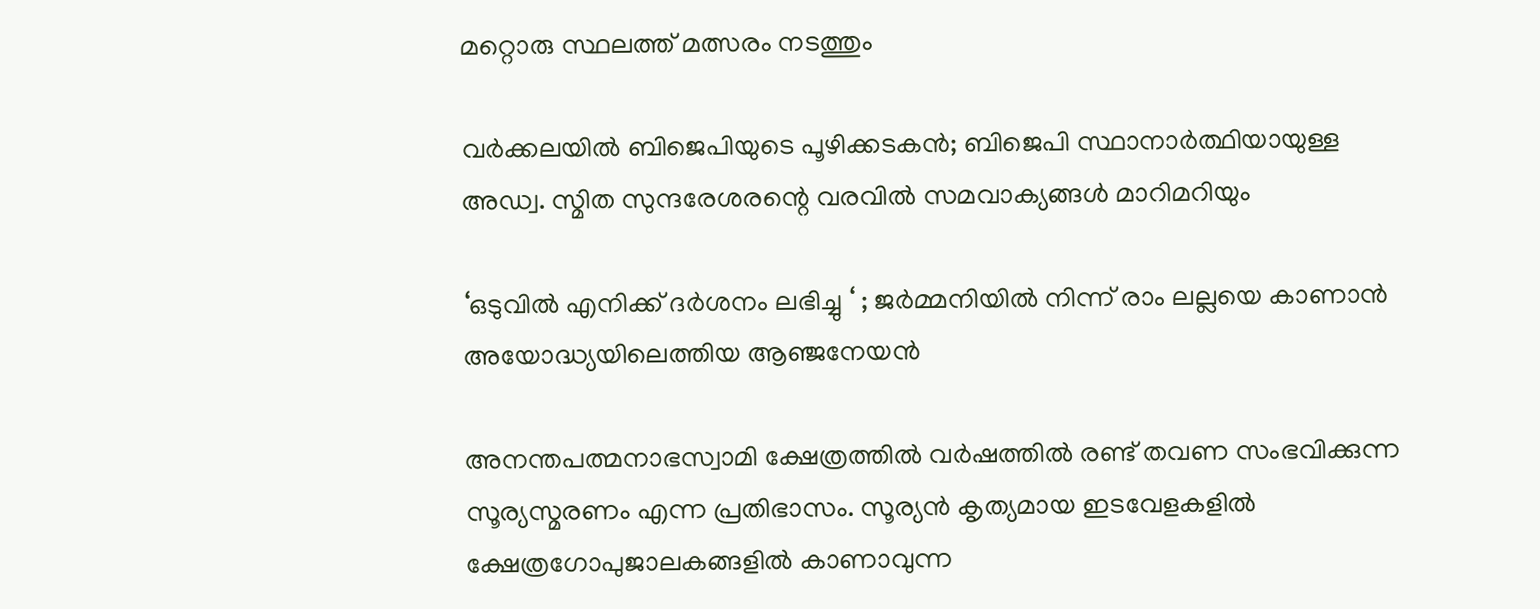മറ്റൊരു സ്ഥലത്ത് മത്സരം നടത്തും

വർക്കലയില്‍ ബിജെപിയുടെ പൂഴിക്കടകന്‍; ബിജെപി സ്ഥാനാർത്ഥിയായുള്ള അഡ്വ. സ്മിത സുന്ദരേശരന്റെ വരവില്‍ സമവാക്യങ്ങള്‍ മാറിമറിയും

‘ഒടുവിൽ എനിക്ക് ദർശനം ലഭിച്ചു ‘ ; ജർമ്മനിയിൽ നിന്ന് രാം ലല്ലയെ കാണാൻ അയോദ്ധ്യയിലെത്തിയ ആഞ്ജനേയൻ

അനന്തപത്മനാഭസ്വാമി ക്ഷേത്രത്തില്‍ വര്‍ഷത്തില്‍ രണ്ട് തവണ സംഭവിക്കുന്ന സൂര്യസ്മരണം എന്ന പ്രതിഭാസം. സൂര്യന്‍ കൃത്യമായ ഇടവേളകളില്‍ ക്ഷേത്രഗോപുജാലകങ്ങളില്‍ കാണാവുന്ന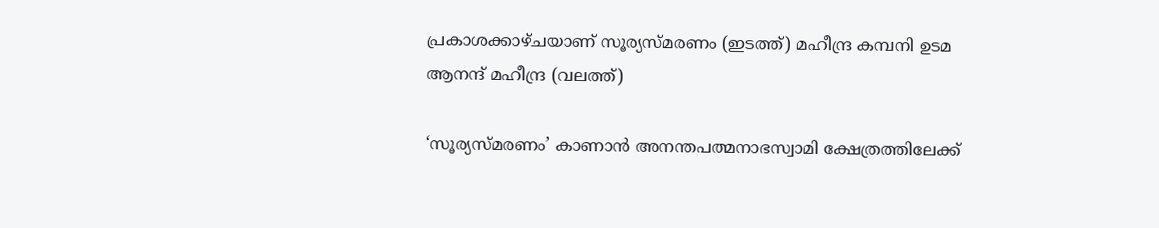പ്രകാശക്കാഴ്ചയാണ് സൂര്യസ്മരണം (ഇടത്ത്) മഹീന്ദ്ര കമ്പനി ഉടമ ആനന്ദ് മഹീന്ദ്ര (വലത്ത്)

‘സൂര്യസ്മരണം’ കാണാന്‍ അനന്തപത്മനാഭസ്വാമി ക്ഷേത്രത്തിലേക്ക്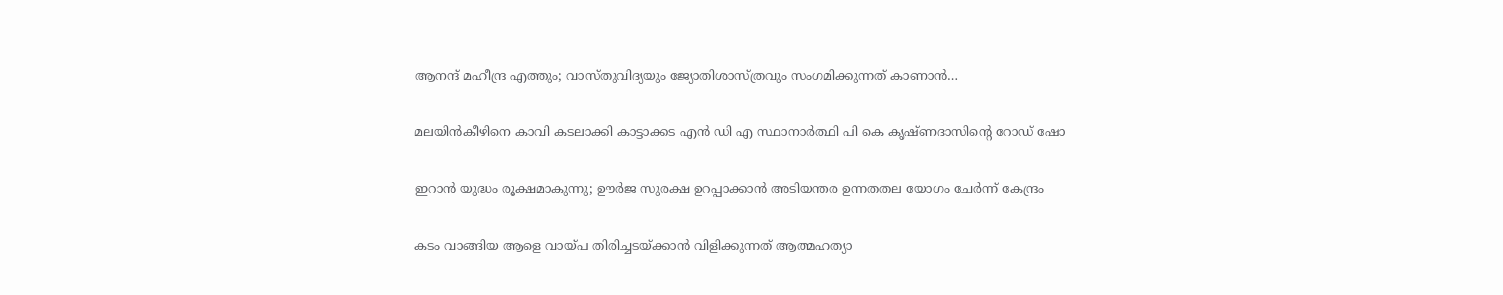ആനന്ദ് മഹീന്ദ്ര എത്തും; വാസ്തുവിദ്യയും ജ്യോതിശാസ്ത്രവും സംഗമിക്കുന്നത് കാണാന്‍…

മലയിന്‍കീഴിനെ കാവി കടലാക്കി കാട്ടാക്കട എന്‍ ഡി എ സ്ഥാനാര്‍ത്ഥി പി കെ കൃഷ്ണദാസിന്റെ റോഡ് ഷോ

ഇറാന്‍ യുദ്ധം രൂക്ഷമാകുന്നു; ഊർജ സുരക്ഷ ഉറപ്പാക്കാൻ അടിയന്തര ഉന്നതതല യോഗം ചേർന്ന് കേന്ദ്രം

കടം വാങ്ങിയ ആളെ വായ്‌പ തിരിച്ചടയ്‌ക്കാൻ വിളിക്കുന്നത് ആത്മഹത്യാ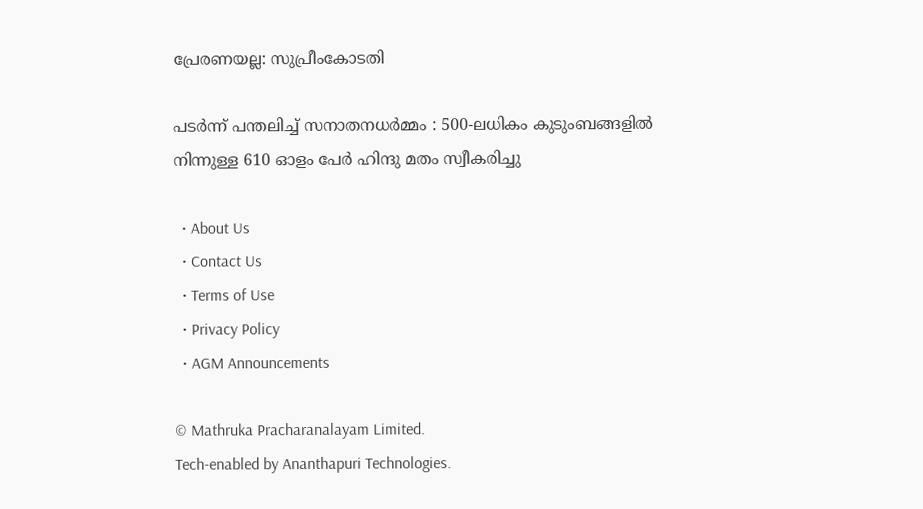പ്രേരണയല്ല: സുപ്രീംകോടതി

പടർന്ന് പന്തലിച്ച് സനാതനധർമ്മം : 500-ലധികം കുടുംബങ്ങളിൽ നിന്നുള്ള 610 ഓളം പേർ ഹിന്ദു മതം സ്വീകരിച്ചു

  • About Us
  • Contact Us
  • Terms of Use
  • Privacy Policy
  • AGM Announcements

© Mathruka Pracharanalayam Limited.
Tech-enabled by Ananthapuri Technologies.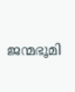ജന്മഭൂമി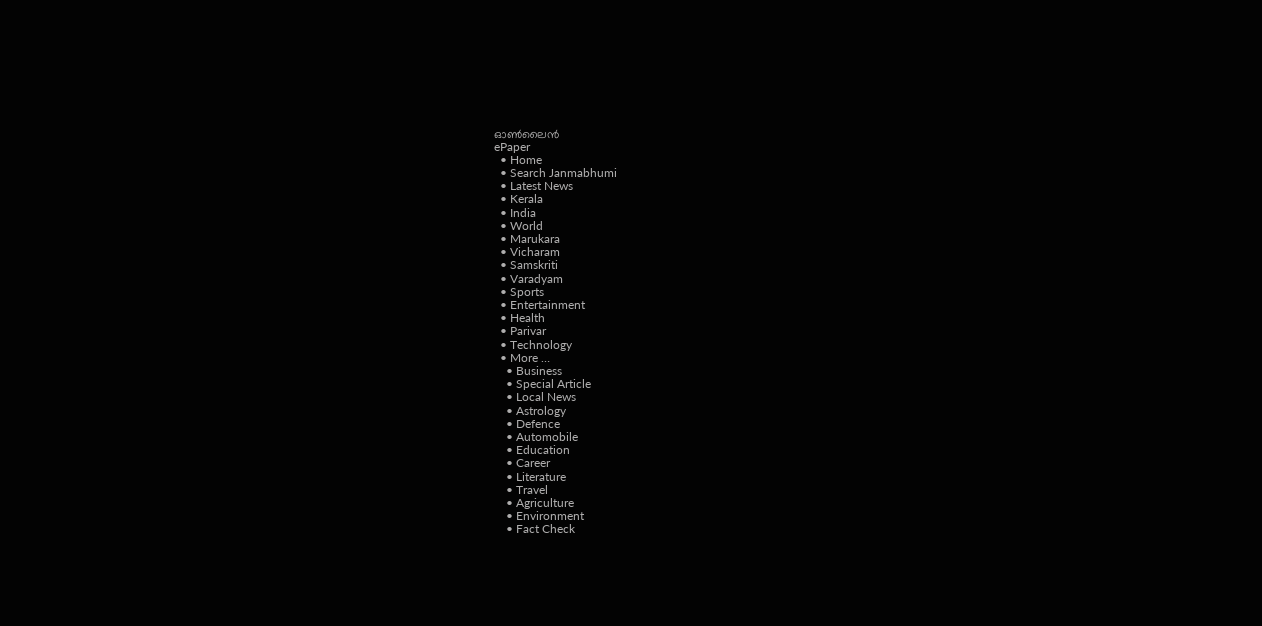ഓണ്‍ലൈന്‍
ePaper
  • Home
  • Search Janmabhumi
  • Latest News
  • Kerala
  • India
  • World
  • Marukara
  • Vicharam
  • Samskriti
  • Varadyam
  • Sports
  • Entertainment
  • Health
  • Parivar
  • Technology
  • More …
    • Business
    • Special Article
    • Local News
    • Astrology
    • Defence
    • Automobile
    • Education
    • Career
    • Literature
    • Travel
    • Agriculture
    • Environment
    • Fact Check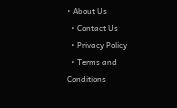• About Us
  • Contact Us
  • Privacy Policy
  • Terms and Conditions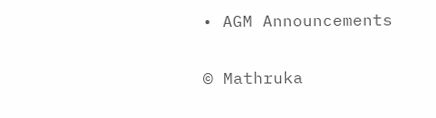• AGM Announcements

© Mathruka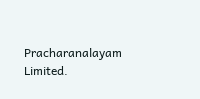Pracharanalayam Limited.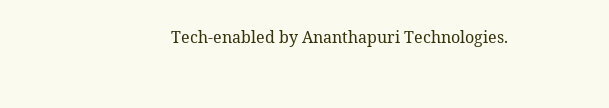Tech-enabled by Ananthapuri Technologies.